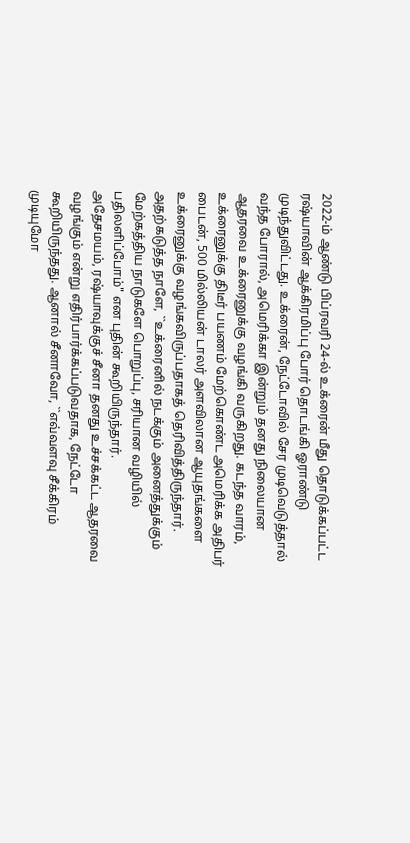2022-ம் ஆண்டு பிப்ரவரி 24-ல் உக்ரைன் மீது தொடுக்கப்பட்ட ரஷ்யாவின் ஆக்கிரமிப்பு போர் தொடங்கி ஓராண்டு முடிந்துவிட்டது. உக்ரைன், நேட்டோவில் சேர முடிவெடுத்தால் வந்த போரால், அமெரிக்கா இன்றும் தனது நிலையான ஆதரவை உக்ரைனுக்கு வழங்கி வருகிறது. கடந்த வாரம், உக்ரைனுக்கு திடீர் பயணம் மேற்கொண்ட அமெரிக்க அதிபர் பைடன், 500 மில்லியன் டாலர் அளவிலான ஆயுதங்களை உக்ரைனுக்கு வழங்கவிருப்பதாகத் தெரிவித்திருந்தார். அதற்கடுத்த நாளே, ``உக்ரைனில் நடக்கும் அனைத்துக்கும் மேற்கத்திய நாடுகளே பொறுப்பு, சரியான வழியில் பதிலளிப்போம்" என புதின் கூறியிருந்தார்.
அதேசமயம், ரஷ்யாவுக்குச் சீனா தனது உச்சக்கட்ட ஆதரவை வழங்கும் என்று எதிர்பார்க்கப்படுவதாக, நேட்டோ கூறியிருந்தது. ஆனால் சீனாவோ, ``எவ்வளவு சீக்கிரம் முடியுமோ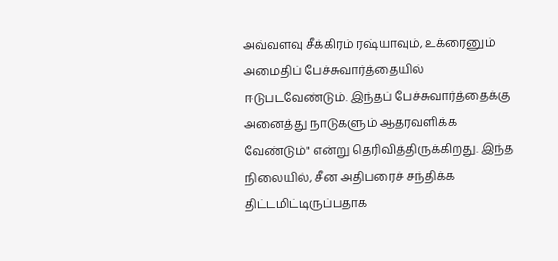அவ்வளவு சீக்கிரம் ரஷ்யாவும், உக்ரைனும் அமைதிப் பேச்சுவார்த்தையில் ஈடுபடவேண்டும். இந்தப் பேச்சுவார்த்தைக்கு அனைத்து நாடுகளும் ஆதரவளிக்க வேண்டும்" என்று தெரிவித்திருக்கிறது. இந்த நிலையில், சீன அதிபரைச் சந்திக்க திட்டமிட்டிருப்பதாக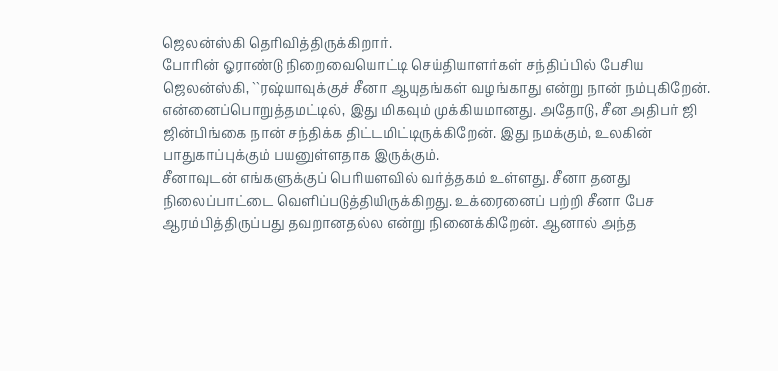ஜெலன்ஸ்கி தெரிவித்திருக்கிறார்.
போரின் ஓராண்டு நிறைவையொட்டி செய்தியாளர்கள் சந்திப்பில் பேசிய ஜெலன்ஸ்கி, ``ரஷ்யாவுக்குச் சீனா ஆயுதங்கள் வழங்காது என்று நான் நம்புகிறேன். என்னைப்பொறுத்தமட்டில், இது மிகவும் முக்கியமானது. அதோடு, சீன அதிபர் ஜி ஜின்பிங்கை நான் சந்திக்க திட்டமிட்டிருக்கிறேன். இது நமக்கும், உலகின் பாதுகாப்புக்கும் பயனுள்ளதாக இருக்கும்.
சீனாவுடன் எங்களுக்குப் பெரியளவில் வர்த்தகம் உள்ளது. சீனா தனது நிலைப்பாட்டை வெளிப்படுத்தியிருக்கிறது. உக்ரைனைப் பற்றி சீனா பேச ஆரம்பித்திருப்பது தவறானதல்ல என்று நினைக்கிறேன். ஆனால் அந்த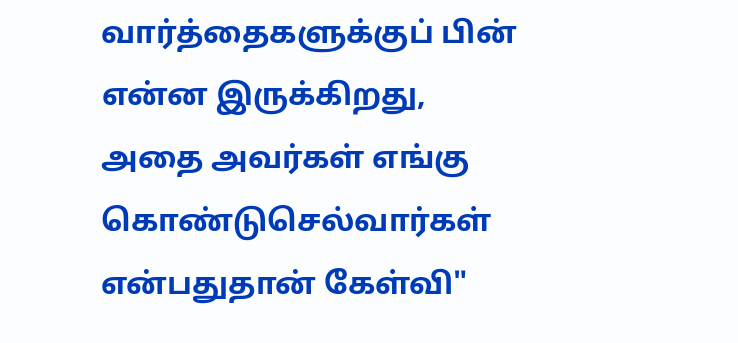வார்த்தைகளுக்குப் பின் என்ன இருக்கிறது, அதை அவர்கள் எங்கு கொண்டுசெல்வார்கள் என்பதுதான் கேள்வி"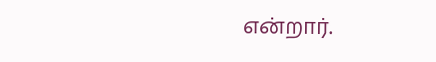என்றார்.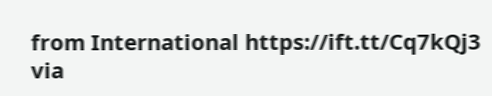from International https://ift.tt/Cq7kQj3
via